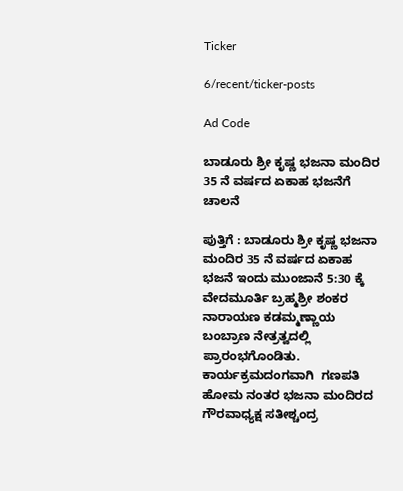Ticker

6/recent/ticker-posts

Ad Code

ಬಾಡೂರು ಶ್ರೀ ಕೃಷ್ಣ ಭಜನಾ ಮಂದಿರ 35 ನೆ ವರ್ಷದ ಏಕಾಹ ಭಜನೆಗೆ ಚಾಲನೆ

ಪುತ್ತಿಗೆ : ಬಾಡೂರು ಶ್ರೀ ಕೃಷ್ಣ ಭಜನಾ ಮಂದಿರ 35 ನೆ ವರ್ಷದ ಏಕಾಹ ಭಜನೆ ಇಂದು ಮುಂಜಾನೆ 5:30 ಕ್ಕೆ ವೇದಮೂರ್ತಿ ಬ್ರಹ್ಮಶ್ರೀ ಶಂಕರ ನಾರಾಯಣ ಕಡಮ್ಮಣ್ಣಾಯ ಬಂಬ್ರಾಣ ನೇತ್ರತ್ವದಲ್ಲಿ ಪ್ರಾರಂಭಗೊಂಡಿತು. ಕಾರ್ಯಕ್ರಮದಂಗವಾಗಿ  ಗಣಪತಿ ಹೋಮ ನಂತರ ಭಜನಾ ಮಂದಿರದ ಗೌರವಾಧ್ಯಕ್ಷ ಸತೀಶ್ಚಂದ್ರ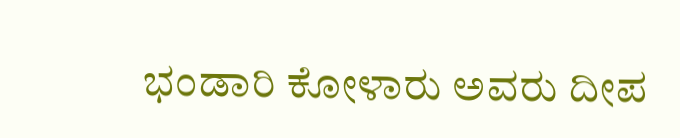ಭಂಡಾರಿ ಕೋಳಾರು ಅವರು ದೀಪ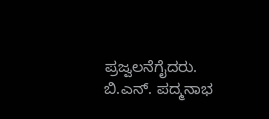ಪ್ರಜ್ವಲನೆಗೈದರು. ಬಿ.ಎನ್. ಪದ್ಮನಾಭ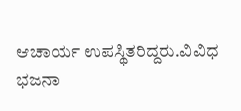ಆಚಾರ್ಯ ಉಪಸ್ಥಿತರಿದ್ದರು.ವಿವಿಧ ಭಜನಾ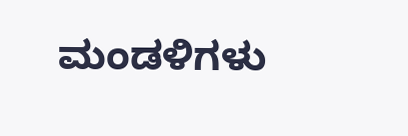ಮಂಡಳಿಗಳು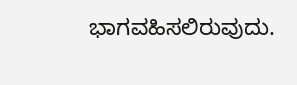ಭಾಗವಹಿಸಲಿರುವುದು.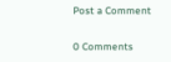Post a Comment

0 Comments